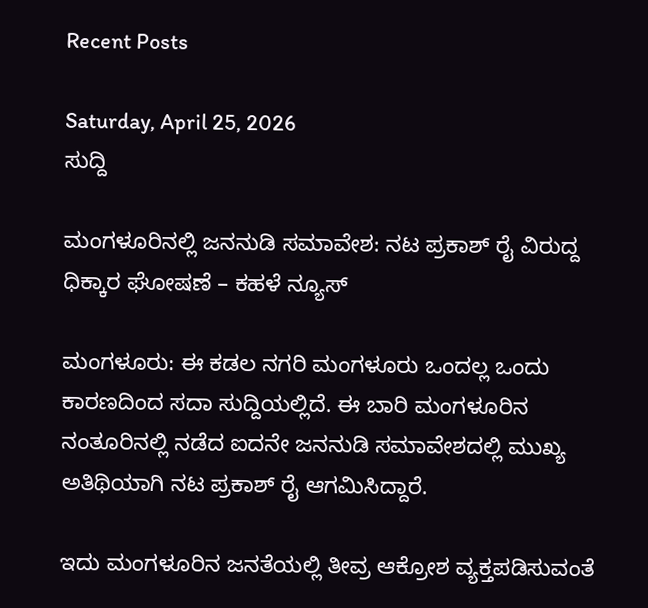Recent Posts

Saturday, April 25, 2026
ಸುದ್ದಿ

ಮಂಗಳೂರಿನಲ್ಲಿ ಜನನುಡಿ ಸಮಾವೇಶ: ನಟ ಪ್ರಕಾಶ್ ರೈ ವಿರುದ್ದ ಧಿಕ್ಕಾರ ಘೋಷಣೆ – ಕಹಳೆ ನ್ಯೂಸ್

ಮಂಗಳೂರು: ಈ ಕಡಲ ನಗರಿ ಮಂಗಳೂರು ಒಂದಲ್ಲ ಒಂದು ಕಾರಣದಿಂದ ಸದಾ ಸುದ್ದಿಯಲ್ಲಿದೆ. ಈ ಬಾರಿ ಮಂಗಳೂರಿನ ನಂತೂರಿನಲ್ಲಿ ನಡೆದ ಐದನೇ ಜನನುಡಿ ಸಮಾವೇಶದಲ್ಲಿ ಮುಖ್ಯ ಅತಿಥಿಯಾಗಿ ನಟ ಪ್ರಕಾಶ್ ರೈ ಆಗಮಿಸಿದ್ದಾರೆ.

ಇದು ಮಂಗಳೂರಿನ ಜನತೆಯಲ್ಲಿ ತೀವ್ರ ಆಕ್ರೋಶ ವ್ಯಕ್ತಪಡಿಸುವಂತೆ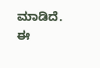ಮಾಡಿದೆ. ಈ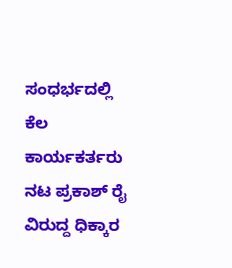ಸಂಧರ್ಭದಲ್ಲಿ ಕೆಲ ಕಾರ್ಯಕರ್ತರು ನಟ ಪ್ರಕಾಶ್ ರೈ ವಿರುದ್ದ ಧಿಕ್ಕಾರ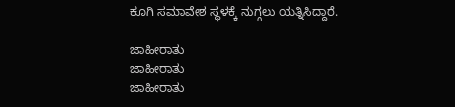ಕೂಗಿ ಸಮಾವೇಶ ಸ್ಥಳಕ್ಕೆ ನುಗ್ಗಲು ಯತ್ನಿಸಿದ್ದಾರೆ.

ಜಾಹೀರಾತು
ಜಾಹೀರಾತು
ಜಾಹೀರಾತು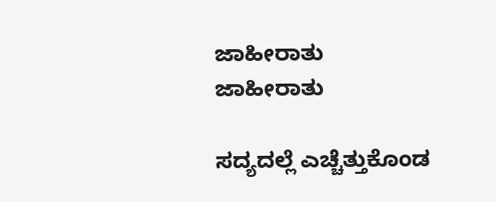ಜಾಹೀರಾತು
ಜಾಹೀರಾತು

ಸದ್ಯದಲ್ಲೆ ಎಚ್ಚೆತ್ತುಕೊಂಡ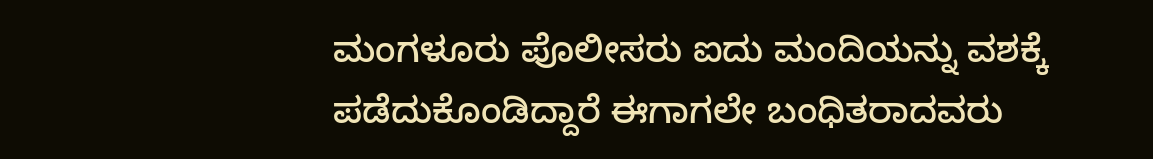ಮಂಗಳೂರು ಪೊಲೀಸರು ಐದು ಮಂದಿಯನ್ನು ವಶಕ್ಕೆ ಪಡೆದುಕೊಂಡಿದ್ದಾರೆ ಈಗಾಗಲೇ ಬಂಧಿತರಾದವರು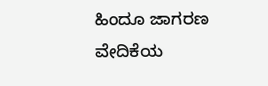ಹಿಂದೂ ಜಾಗರಣ ವೇದಿಕೆಯ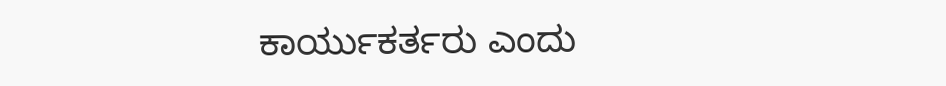ಕಾರ್ಯುಕರ್ತರು ಎಂದು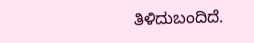ತಿಳಿದುಬಂದಿದೆ.